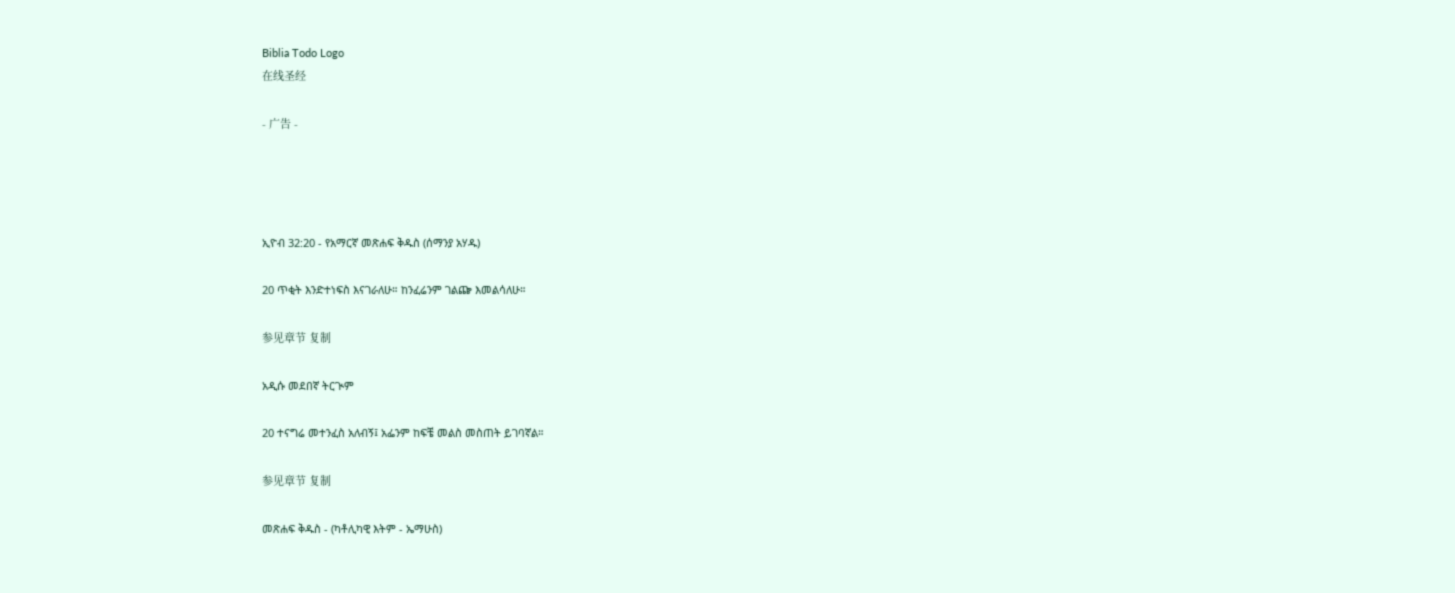Biblia Todo Logo
在线圣经

- 广告 -




ኢዮብ 32:20 - የአማርኛ መጽሐፍ ቅዱስ (ሰማንያ አሃዱ)

20 ጥቂት እንድተነፍስ እናገራለሁ። ከንፈሬንም ገልጬ እመልሳለሁ።

参见章节 复制

አዲሱ መደበኛ ትርጒም

20 ተናግሬ መተንፈስ አለብኝ፤ አፌንም ከፍቼ መልስ መስጠት ይገባኛል።

参见章节 复制

መጽሐፍ ቅዱስ - (ካቶሊካዊ እትም - ኤማሁስ)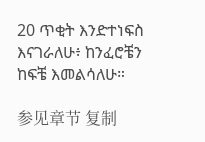20 ጥቂት እንድተነፍስ እናገራለሁ፥ ከንፈሮቼን ከፍቼ እመልሳለሁ።

参见章节 复制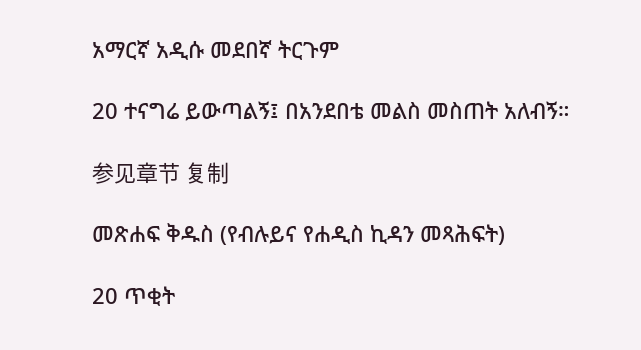አማርኛ አዲሱ መደበኛ ትርጉም

20 ተናግሬ ይውጣልኝ፤ በአንደበቴ መልስ መስጠት አለብኝ።

参见章节 复制

መጽሐፍ ቅዱስ (የብሉይና የሐዲስ ኪዳን መጻሕፍት)

20 ጥቂት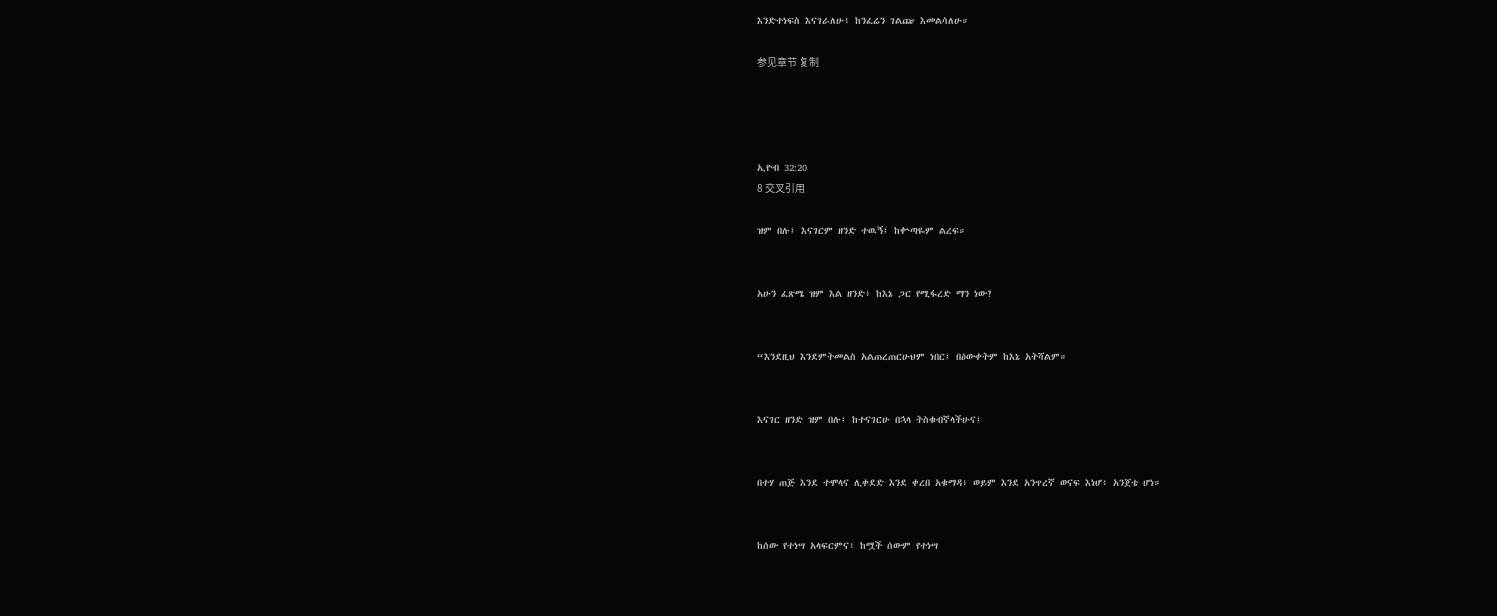እንድተነፍስ እናገራለሁ፥ ከንፈሬን ገልጬ እመልሳለሁ።

参见章节 复制




ኢዮብ 32:20
8 交叉引用

ዝም በሉ፤ እናገርም ዘንድ ተዉኝ፤ ከቍጣዬም ልረፍ።


አሁን ፈጽሜ ዝም እል ዘንድ፥ ከእኔ ጋር የሚፋረድ ማን ነው?


“እንደዚህ እንደምትመልስ አልጠረጠርሁህም ነበር፤ በዕውቀትም ከእኔ አትሻልም።


እናገር ዘንድ ዝም በሉ፤ ከተናገርሁ በኋላ ትስቁብኛላችሁና፤


በተሃ ጠጅ እንደ ተሞላና ሊቀደድ እንደ ቀረበ አቁማዳ፥ ወይም እንደ አንጥረኛ ወናፍ እነሆ፥ አንጀቴ ሆነ።


ከሰው የተነሣ አላፍርምና፥ ከሟች ሰውም የተነሣ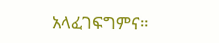አላፈገፍግምና።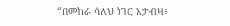“በመከራ ሳለህ ነገር አታብዛ፥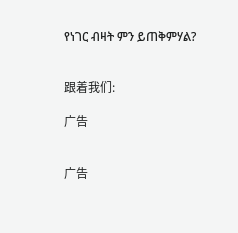የነገር ብዛት ምን ይጠቅምሃል?


跟着我们:

广告


广告